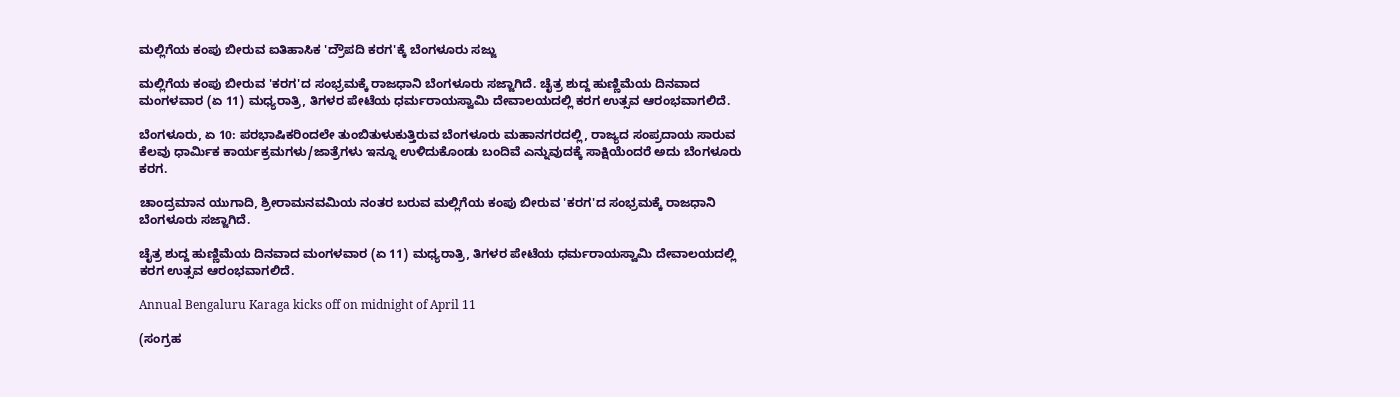ಮಲ್ಲಿಗೆಯ ಕಂಪು ಬೀರುವ ಐತಿಹಾಸಿಕ 'ದ್ರೌಪದಿ ಕರಗ'ಕ್ಕೆ ಬೆಂಗಳೂರು ಸಜ್ಜು

ಮಲ್ಲಿಗೆಯ ಕಂಪು ಬೀರುವ 'ಕರಗ'ದ ಸಂಭ್ರಮಕ್ಕೆ ರಾಜಧಾನಿ ಬೆಂಗಳೂರು ಸಜ್ಜಾಗಿದೆ. ಚೈತ್ರ ಶುದ್ದ ಹುಣ್ಣಿಮೆಯ ದಿನವಾದ ಮಂಗಳವಾರ (ಏ 11) ಮಧ್ಯರಾತ್ರಿ, ತಿಗಳರ ಪೇಟೆಯ ಧರ್ಮರಾಯಸ್ವಾಮಿ ದೇವಾಲಯದಲ್ಲಿ ಕರಗ ಉತ್ಸವ ಆರಂಭವಾಗಲಿದೆ.

ಬೆಂಗಳೂರು, ಏ 10: ಪರಭಾಷಿಕರಿಂದಲೇ ತುಂಬಿತುಳುಕುತ್ತಿರುವ ಬೆಂಗಳೂರು ಮಹಾನಗರದಲ್ಲಿ, ರಾಜ್ಯದ ಸಂಪ್ರದಾಯ ಸಾರುವ ಕೆಲವು ಧಾರ್ಮಿಕ ಕಾರ್ಯಕ್ರಮಗಳು/ಜಾತ್ರೆಗಳು ಇನ್ನೂ ಉಳಿದುಕೊಂಡು ಬಂದಿವೆ ಎನ್ನುವುದಕ್ಕೆ ಸಾಕ್ಷಿಯೆಂದರೆ ಅದು ಬೆಂಗಳೂರು ಕರಗ.

ಚಾಂದ್ರಮಾನ ಯುಗಾದಿ, ಶ್ರೀರಾಮನವಮಿಯ ನಂತರ ಬರುವ ಮಲ್ಲಿಗೆಯ ಕಂಪು ಬೀರುವ 'ಕರಗ'ದ ಸಂಭ್ರಮಕ್ಕೆ ರಾಜಧಾನಿ ಬೆಂಗಳೂರು ಸಜ್ಜಾಗಿದೆ.

ಚೈತ್ರ ಶುದ್ದ ಹುಣ್ಣಿಮೆಯ ದಿನವಾದ ಮಂಗಳವಾರ (ಏ 11) ಮಧ್ಯರಾತ್ರಿ, ತಿಗಳರ ಪೇಟೆಯ ಧರ್ಮರಾಯಸ್ವಾಮಿ ದೇವಾಲಯದಲ್ಲಿ ಕರಗ ಉತ್ಸವ ಆರಂಭವಾಗಲಿದೆ.

Annual Bengaluru Karaga kicks off on midnight of April 11

(ಸಂಗ್ರಹ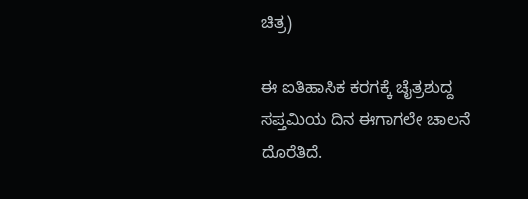ಚಿತ್ರ)

ಈ ಐತಿಹಾಸಿಕ ಕರಗಕ್ಕೆ ಚೈತ್ರಶುದ್ದ ಸಪ್ತಮಿಯ ದಿನ ಈಗಾಗಲೇ ಚಾಲನೆ ದೊರೆತಿದೆ.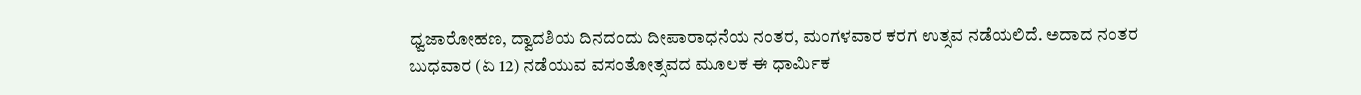ಧ್ವಜಾರೋಹಣ, ದ್ವಾದಶಿಯ ದಿನದಂದು ದೀಪಾರಾಧನೆಯ ನಂತರ, ಮಂಗಳವಾರ ಕರಗ ಉತ್ಸವ ನಡೆಯಲಿದೆ. ಅದಾದ ನಂತರ ಬುಧವಾರ (ಏ 12) ನಡೆಯುವ ವಸಂತೋತ್ಸವದ ಮೂಲಕ ಈ ಧಾರ್ಮಿಕ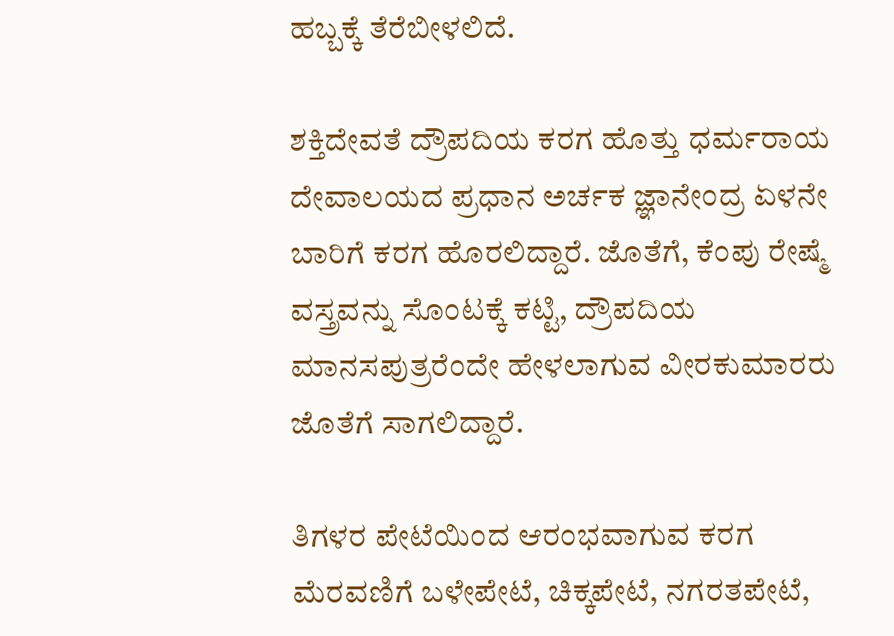ಹಬ್ಬಕ್ಕೆ ತೆರೆಬೀಳಲಿದೆ.

ಶಕ್ತಿದೇವತೆ ದ್ರೌಪದಿಯ ಕರಗ ಹೊತ್ತು ಧರ್ಮರಾಯ ದೇವಾಲಯದ ಪ್ರಧಾನ ಅರ್ಚಕ ಜ್ಞಾನೇಂದ್ರ ಏಳನೇ ಬಾರಿಗೆ ಕರಗ ಹೊರಲಿದ್ದಾರೆ. ಜೊತೆಗೆ, ಕೆಂಪು ರೇಷ್ಮೆ ವಸ್ತ್ರವನ್ನು ಸೊಂಟಕ್ಕೆ ಕಟ್ಟಿ, ದ್ರೌಪದಿಯ ಮಾನಸಪುತ್ರರೆಂದೇ ಹೇಳಲಾಗುವ ವೀರಕುಮಾರರು ಜೊತೆಗೆ ಸಾಗಲಿದ್ದಾರೆ.

ತಿಗಳರ ಪೇಟೆಯಿಂದ ಆರಂಭವಾಗುವ ಕರಗ ಮೆರವಣಿಗೆ ಬಳೇಪೇಟೆ, ಚಿಕ್ಕಪೇಟೆ, ನಗರತಪೇಟೆ,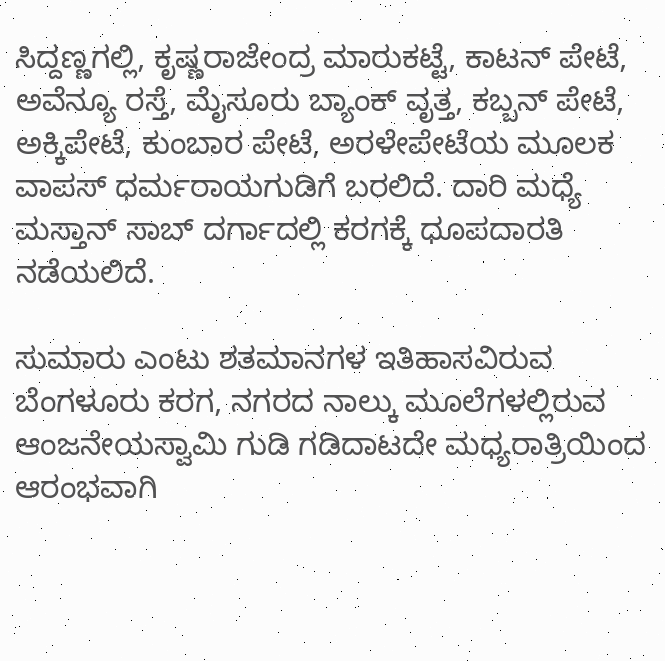ಸಿದ್ದಣ್ಣಗಲ್ಲಿ, ಕೃಷ್ಣರಾಜೇಂದ್ರ ಮಾರುಕಟ್ಟೆ, ಕಾಟನ್ ಪೇಟೆ, ಅವೆನ್ಯೂ ರಸ್ತೆ, ಮೈಸೂರು ಬ್ಯಾಂಕ್ ವೃತ್ತ, ಕಬ್ಬನ್ ಪೇಟೆ, ಅಕ್ಕಿಪೇಟೆ, ಕುಂಬಾರ ಪೇಟೆ, ಅರಳೇಪೇಟೆಯ ಮೂಲಕ ವಾಪಸ್ ಧರ್ಮರಾಯಗುಡಿಗೆ ಬರಲಿದೆ. ದಾರಿ ಮಧ್ಯೆ ಮಸ್ತಾನ್ ಸಾಬ್ ದರ್ಗಾದಲ್ಲಿ ಕರಗಕ್ಕೆ ಧೂಪದಾರತಿ ನಡೆಯಲಿದೆ.

ಸುಮಾರು ಎಂಟು ಶತಮಾನಗಳ ಇತಿಹಾಸವಿರುವ ಬೆಂಗಳೂರು ಕರಗ, ನಗರದ ನಾಲ್ಕು ಮೂಲೆಗಳಲ್ಲಿರುವ ಆಂಜನೇಯಸ್ವಾಮಿ ಗುಡಿ ಗಡಿದಾಟದೇ ಮಧ್ಯರಾತ್ರಿಯಿಂದ ಆರಂಭವಾಗಿ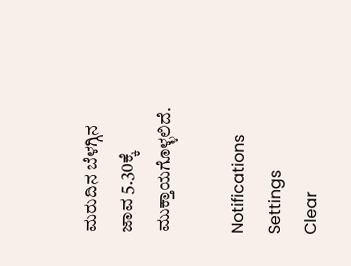ಮರುದಿನ ಬೆಳಗ್ಗಿನ ಜಾವ 5.30ಕ್ಕೆ ಮುಕ್ತಾಯಗೊಳ್ಳಲಿದೆ.

Notifications
Settings
Clear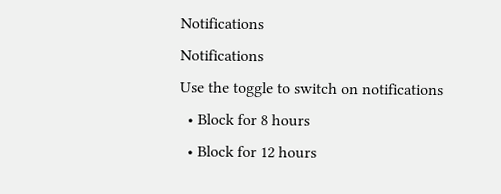Notifications
Notifications
Use the toggle to switch on notifications
  • Block for 8 hours
  • Block for 12 hours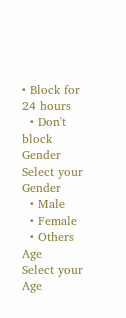• Block for 24 hours
  • Don't block
Gender
Select your Gender
  • Male
  • Female
  • Others
Age
Select your Age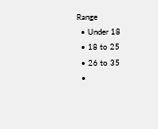Range
  • Under 18
  • 18 to 25
  • 26 to 35
  •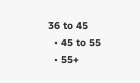36 to 45
  • 45 to 55
  • 55+